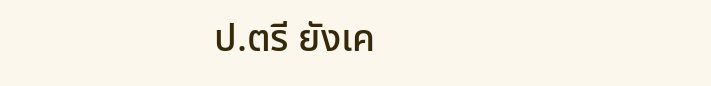ป.ตรี ยังเค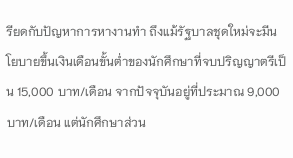รียดกับปัญหาการหางานทำ ถึงแม้รัฐบาลชุดใหม่จะมีนโยบายขึ้นเงินเดือนขั้นต่ำของนักศึกษาที่จบปริญญาตรีเป็น 15,000 บาท/เดือน จากปัจจุบันอยู่ที่ประมาณ 9,000 บาท/เดือน แต่นักศึกษาส่วน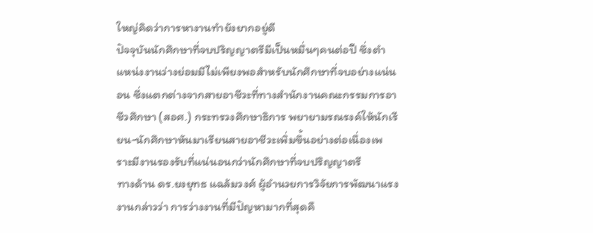ใหญ่คิดว่าการหางานทำยังยากอยู่ดี
ปัจจุบันนักศึกษาที่จบปริญญาตรีมีเป็นหมื่นๆคนต่อปี ซึ่งตำแหน่งงานว่างย่อมมีไม่เพียงพอสำหรับนักศึกษาที่จบอย่างแน่นอน ซี่งแตกต่างจากสายอาชีวะที่ทางสำนักงานคณะกรรมการอาชีวศึกษา (สอศ.) กระทรวงศึกษาธิการ พยายามรณรงค์ให้นักเรียน-นักศึกษาหันมาเรียนสายอาชีวะเพิ่มขึ้นอย่างต่อเนื่องเพราะมีงานรองรับที่แน่นอนกว่านักศึกษาที่จบปริญญาตรี
ทางด้าน ดร.ยงยุทธ แฉล้มวงศ์ ผู้อำนวยการวิจัยการพัฒนาแรงงานกล่าวว่า การว่างงานที่มีปัญหามากที่สุดคื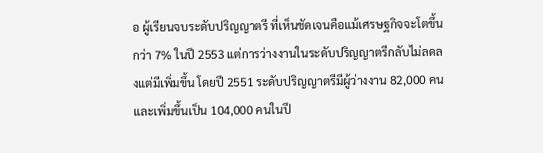อ ผู้เรียนจบระดับปริญญาตรี ที่เห็นชัดเจนคือแม้เศรษฐกิจจะโตขึ้นกว่า 7% ในปี 2553 แต่การว่างงานในระดับปริญญาตรีกลับไม่ลดลงแต่มีเพิ่มขึ้น โดยปี 2551 ระดับปริญญาตรีมีผู้ว่างงาน 82,000 คน และเพิ่มขึ้นเป็น 104,000 คนในปี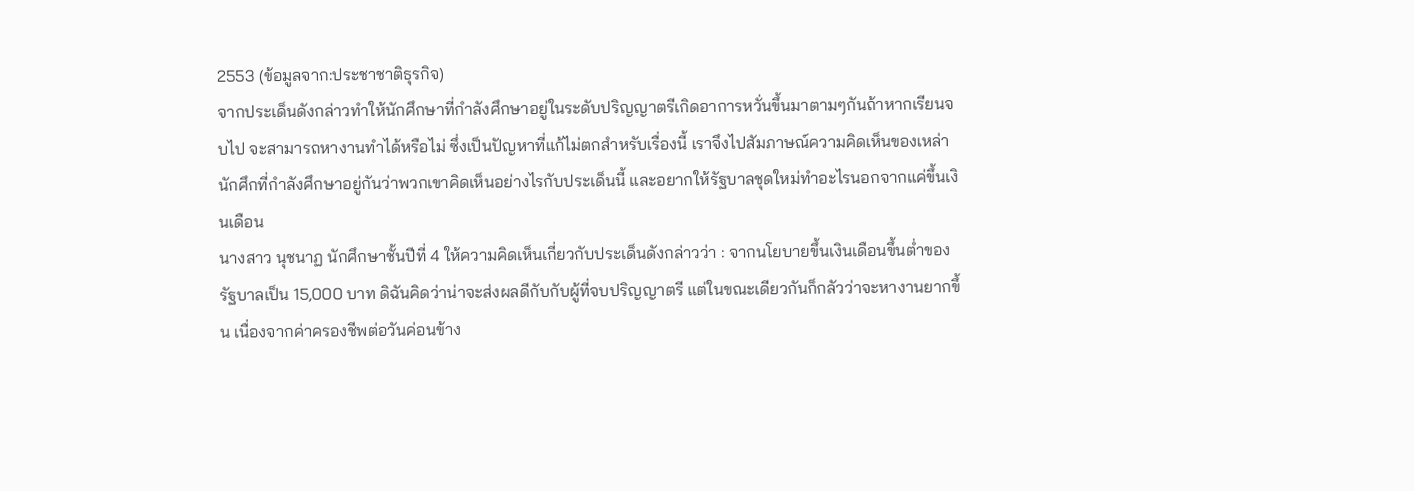2553 (ข้อมูลจาก:ประชาชาติธุรกิจ)
จากประเด็นดังกล่าวทำให้นักศึกษาที่กำลังศึกษาอยู่ในระดับปริญญาตรีเกิดอาการหวั่นขึ้นมาตามๆกันถ้าหากเรียนจบไป จะสามารถหางานทำได้หรือไม่ ซึ่งเป็นปัญหาที่แก้ไม่ตกสำหรับเรื่องนี้ เราจึงไปสัมภาษณ์ความคิดเห็นของเหล่านักศึกที่กำลังศึกษาอยู่กันว่าพวกเขาคิดเห็นอย่างไรกับประเด็นนี้ และอยากให้รัฐบาลชุดใหม่ทำอะไรนอกจากแค่ขึ้นเงินเดือน
นางสาว นุชนาฏ นักศึกษาชั้นปีที่ 4 ให้ความคิดเห็นเกี่ยวกับประเด็นดังกล่าวว่า : จากนโยบายขึ้นเงินเดือนขึ้นต่ำของรัฐบาลเป็น 15,000 บาท ดิฉันคิดว่าน่าจะส่งผลดีกับกับผู้ที่จบปริญญาตรี แต่ในขณะเดียวกันก็กลัวว่าจะหางานยากขึ้น เนื่องจากค่าครองชีพต่อวันค่อนข้าง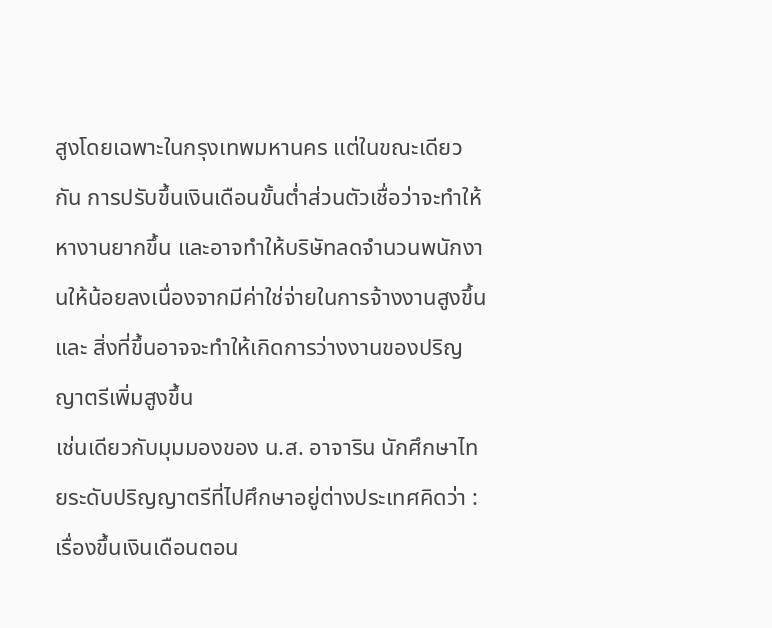สูงโดยเฉพาะในกรุงเทพมหานคร แต่ในขณะเดียวกัน การปรับขึ้นเงินเดือนขั้นต่ำส่วนตัวเชื่อว่าจะทำให้หางานยากขึ้น และอาจทำให้บริษัทลดจำนวนพนักงานให้น้อยลงเนื่องจากมีค่าใช่จ่ายในการจ้างงานสูงขึ้นและ สิ่งที่ขึ้นอาจจะทำให้เกิดการว่างงานของปริญญาตรีเพิ่มสูงขึ้น
เช่นเดียวกับมุมมองของ น.ส. อาจาริน นักศึกษาไทยระดับปริญญาตรีที่ไปศึกษาอยู่ต่างประเทศคิดว่า : เรื่องขึ้นเงินเดือนตอน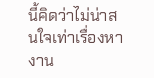นี้คิดว่าไม่น่าสนใจเท่าเรื่องหางาน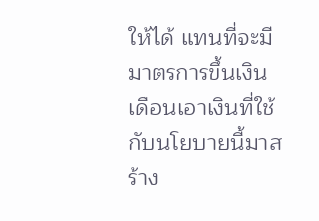ให้ได้ แทนที่จะมีมาตรการขึ้นเงินเดือนเอาเงินที่ใช้กับนโยบายนี้มาสร้าง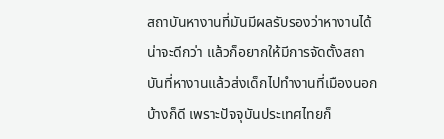สถาบันหางานที่มันมีผลรับรองว่าหางานได้น่าจะดีกว่า แล้วก็อยากให้มีการจัดตั้งสถาบันที่หางานแล้วส่งเด็กไปทำงานที่เมืองนอกบ้างก็ดี เพราะปัจจุบันประเทศไทยก็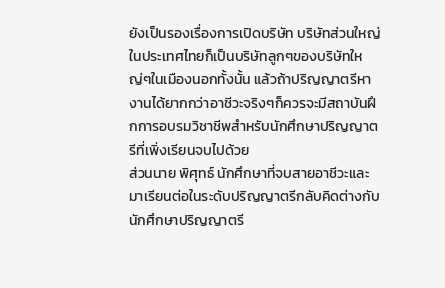ยังเป็นรองเรื่องการเปิดบริษัท บริษัทส่วนใหญ่ในประเทศไทยก็เป็นบริษัทลูกๆของบริษัทใหญ่ๆในเมืองนอกทั้งนั้น แล้วถ้าปริญญาตรีหางานได้ยากกว่าอาชีวะจริงๆก็ควรจะมีสถาบันฝึกการอบรมวิชาชีพสำหรับนักศึกษาปริญญาตรีที่เพิ่งเรียนจบไปด้วย
ส่วนนาย พิศุทธ์ นักศึกษาที่จบสายอาชีวะและมาเรียนต่อในระดับปริญญาตรีกลับคิดต่างกับนักศึกษาปริญญาตรี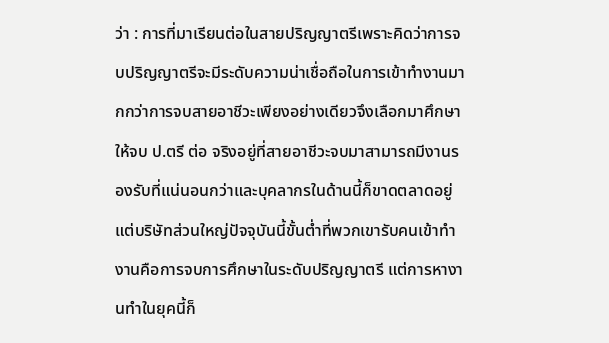ว่า : การที่มาเรียนต่อในสายปริญญาตรีเพราะคิดว่าการจบปริญญาตรีจะมีระดับความน่าเชื่อถือในการเข้าทำงานมากกว่าการจบสายอาชีวะเพียงอย่างเดียวจึงเลือกมาศึกษาให้จบ ป.ตรี ต่อ จริงอยู่ที่สายอาชีวะจบมาสามารถมีงานรองรับที่แน่นอนกว่าและบุคลากรในด้านนี้ก็ขาดตลาดอยู่แต่บริษัทส่วนใหญ่ปัจจุบันนี้ขั้นต่ำที่พวกเขารับคนเข้าทำงานคือการจบการศึกษาในระดับปริญญาตรี แต่การหางานทำในยุคนี้ก็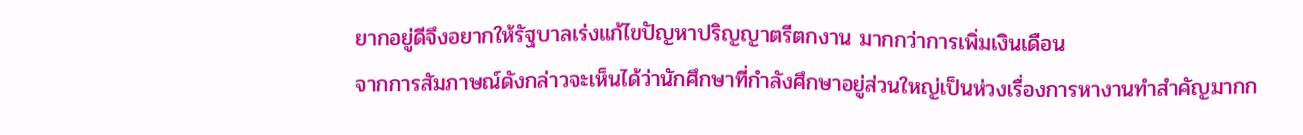ยากอยู่ดีจึงอยากให้รัฐบาลเร่งแก้ไขปัญหาปริญญาตรีตกงาน มากกว่าการเพิ่มเงินเดือน
จากการสัมภาษณ์ดังกล่าวจะเห็นได้ว่านักศึกษาที่กำลังศึกษาอยู่ส่วนใหญ่เป็นห่วงเรื่องการหางานทำสำคัญมากก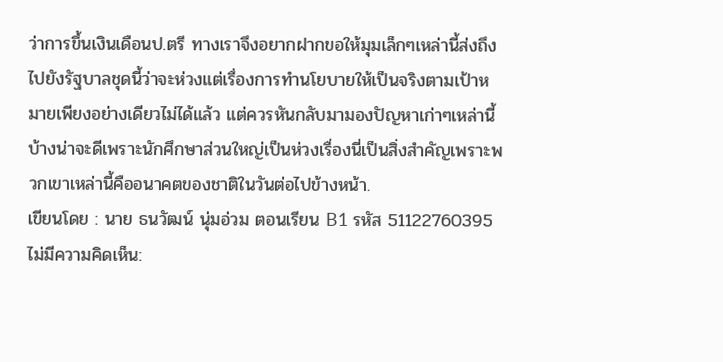ว่าการขึ้นเงินเดือนป.ตรี ทางเราจึงอยากฝากขอให้มุมเล็กๆเหล่านี้ส่งถึงไปยังรัฐบาลชุดนี้ว่าจะห่วงแต่เรื่องการทำนโยบายให้เป็นจริงตามเป้าหมายเพียงอย่างเดียวไม่ได้แล้ว แต่ควรหันกลับมามองปัญหาเก่าๆเหล่านี้บ้างน่าจะดีเพราะนักศึกษาส่วนใหญ่เป็นห่วงเรื่องนี่เป็นสิ่งสำคัญเพราะพวกเขาเหล่านี้คืออนาคตของชาติในวันต่อไปข้างหน้า.
เขียนโดย : นาย ธนวัฒน์ นุ่มอ่วม ตอนเรียน B1 รหัส 51122760395
ไม่มีความคิดเห็น: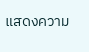แสดงความ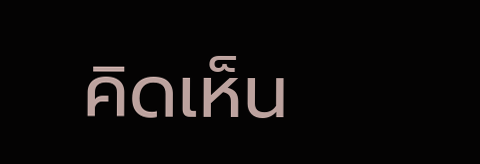คิดเห็น